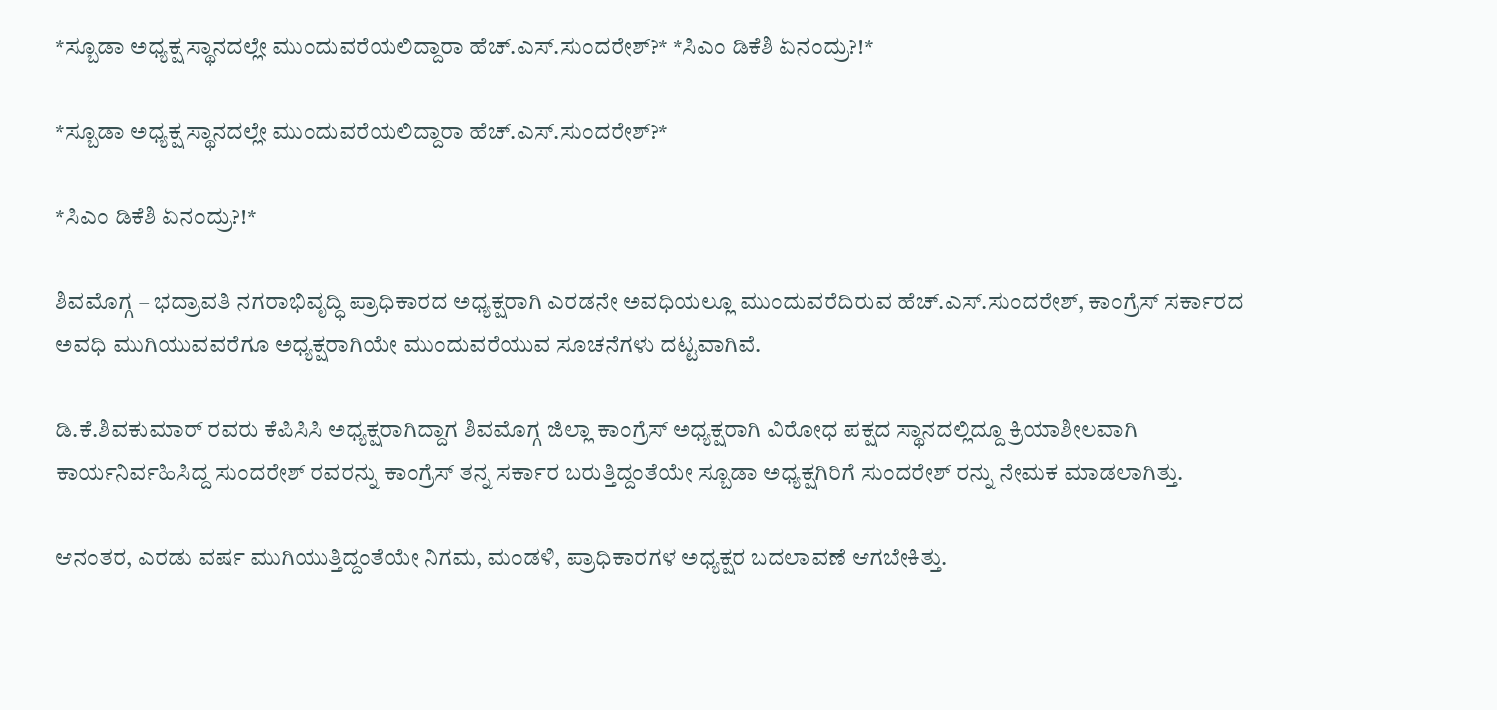*ಸ್ಬೂಡಾ ಅಧ್ಯಕ್ಷ ಸ್ಥಾನದಲ್ಲೇ ಮುಂದುವರೆಯಲಿದ್ದಾರಾ ಹೆಚ್.ಎಸ್.ಸುಂದರೇಶ್?* *ಸಿಎಂ ಡಿಕೆಶಿ ಏನಂದ್ರು?!*

*ಸ್ಬೂಡಾ ಅಧ್ಯಕ್ಷ ಸ್ಥಾನದಲ್ಲೇ ಮುಂದುವರೆಯಲಿದ್ದಾರಾ ಹೆಚ್.ಎಸ್.ಸುಂದರೇಶ್?*

*ಸಿಎಂ ಡಿಕೆಶಿ ಏನಂದ್ರು?!*

ಶಿವಮೊಗ್ಗ – ಭದ್ರಾವತಿ ನಗರಾಭಿವೃದ್ಧಿ ಪ್ರಾಧಿಕಾರದ ಅಧ್ಯಕ್ಷರಾಗಿ ಎರಡನೇ ಅವಧಿಯಲ್ಲೂ ಮುಂದುವರೆದಿರುವ ಹೆಚ್.ಎಸ್.ಸುಂದರೇಶ್, ಕಾಂಗ್ರೆಸ್ ಸರ್ಕಾರದ ಅವಧಿ ಮುಗಿಯುವವರೆಗೂ ಅಧ್ಯಕ್ಷರಾಗಿಯೇ ಮುಂದುವರೆಯುವ ಸೂಚನೆಗಳು ದಟ್ಟವಾಗಿವೆ.

ಡಿ.ಕೆ.ಶಿವಕುಮಾರ್ ರವರು ಕೆಪಿಸಿಸಿ ಅಧ್ಯಕ್ಷರಾಗಿದ್ದಾಗ ಶಿವಮೊಗ್ಗ ಜಿಲ್ಲಾ ಕಾಂಗ್ರೆಸ್ ಅಧ್ಯಕ್ಷರಾಗಿ ವಿರೋಧ ಪಕ್ಷದ ಸ್ಥಾನದಲ್ಲಿದ್ದೂ ಕ್ರಿಯಾಶೀಲವಾಗಿ ಕಾರ್ಯನಿರ್ವಹಿಸಿದ್ದ ಸುಂದರೇಶ್ ರವರನ್ನು ಕಾಂಗ್ರೆಸ್ ತನ್ನ ಸರ್ಕಾರ ಬರುತ್ತಿದ್ದಂತೆಯೇ ಸ್ಬೂಡಾ ಅಧ್ಯಕ್ಷಗಿರಿಗೆ ಸುಂದರೇಶ್ ರನ್ನು ನೇಮಕ ಮಾಡಲಾಗಿತ್ತು.

ಆನಂತರ, ಎರಡು ವರ್ಷ ಮುಗಿಯುತ್ತಿದ್ದಂತೆಯೇ ನಿಗಮ, ಮಂಡಳಿ, ಪ್ರಾಧಿಕಾರಗಳ ಅಧ್ಯಕ್ಷರ ಬದಲಾವಣೆ ಆಗಬೇಕಿತ್ತು.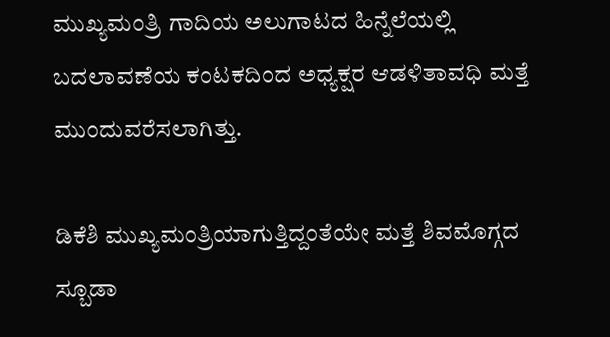ಮುಖ್ಯಮಂತ್ರಿ ಗಾದಿಯ ಅಲುಗಾಟದ ಹಿನ್ನೆಲೆಯಲ್ಲಿ ಬದಲಾವಣೆಯ ಕಂಟಕದಿಂದ ಅಧ್ಯಕ್ಷರ ಆಡಳಿತಾವಧಿ ಮತ್ತೆ ಮುಂದುವರೆಸಲಾಗಿತ್ತು.

ಡಿಕೆಶಿ ಮುಖ್ಯಮಂತ್ರಿಯಾಗುತ್ತಿದ್ದಂತೆಯೇ ಮತ್ತೆ ಶಿವಮೊಗ್ಗದ ಸ್ಬೂಡಾ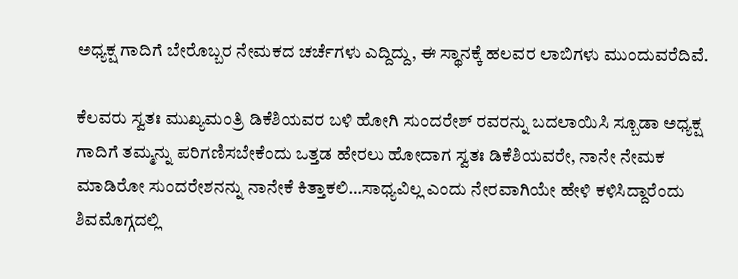ಅಧ್ಯಕ್ಷ ಗಾದಿಗೆ ಬೇರೊಬ್ಬರ ನೇಮಕದ ಚರ್ಚೆಗಳು ಎದ್ದಿದ್ದು, ಈ ಸ್ಥಾನಕ್ಕೆ ಹಲವರ ಲಾಬಿಗಳು ಮುಂದುವರೆದಿವೆ.

ಕೆಲವರು ಸ್ವತಃ ಮುಖ್ಯಮಂತ್ರಿ ಡಿಕೆಶಿಯವರ ಬಳಿ ಹೋಗಿ ಸುಂದರೇಶ್ ರವರನ್ನು ಬದಲಾಯಿಸಿ ಸ್ಬೂಡಾ ಅಧ್ಯಕ್ಷ ಗಾದಿಗೆ ತಮ್ಮನ್ನು ಪರಿಗಣಿಸಬೇಕೆಂದು ಒತ್ತಡ ಹೇರಲು ಹೋದಾಗ ಸ್ವತಃ ಡಿಕೆಶಿಯವರೇ, ನಾನೇ ನೇಮಕ ಮಾಡಿರೋ ಸುಂದರೇಶನನ್ನು ನಾನೇಕೆ ಕಿತ್ತಾಕಲಿ…ಸಾಧ್ಯವಿಲ್ಲ ಎಂದು ನೇರವಾಗಿಯೇ ಹೇಳಿ ಕಳಿಸಿದ್ದಾರೆಂದು ಶಿವಮೊಗ್ಗದಲ್ಲಿ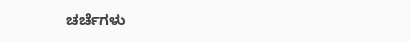ಚರ್ಚೆಗಳು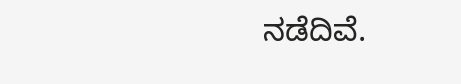ನಡೆದಿವೆ.